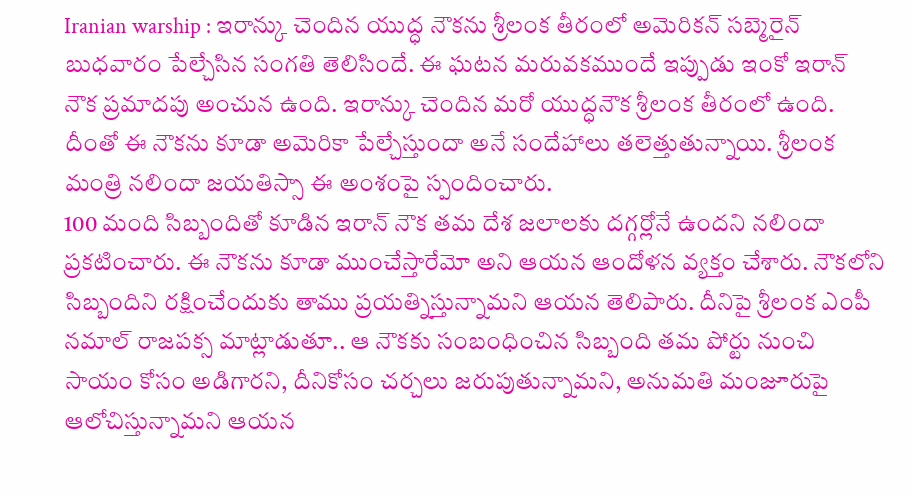Iranian warship : ఇరాన్కు చెందిన యుద్ధ నౌకను శ్రీలంక తీరంలో అమెరికన్ సబ్మెరైన్ బుధవారం పేల్చేసిన సంగతి తెలిసిందే. ఈ ఘటన మరువకముందే ఇప్పుడు ఇంకో ఇరాన్ నౌక ప్రమాదపు అంచున ఉంది. ఇరాన్కు చెందిన మరో యుద్ధనౌక శ్రీలంక తీరంలో ఉంది. దీంతో ఈ నౌకను కూడా అమెరికా పేల్చేస్తుందా అనే సందేహాలు తలెత్తుతున్నాయి. శ్రీలంక మంత్రి నలిందా జయతిస్సా ఈ అంశంపై స్పందించారు.
100 మంది సిబ్బందితో కూడిన ఇరాన్ నౌక తమ దేశ జలాలకు దగ్గర్లోనే ఉందని నలిందా ప్రకటించారు. ఈ నౌకను కూడా ముంచేస్తారేమో అని ఆయన ఆందోళన వ్యక్తం చేశారు. నౌకలోని సిబ్బందిని రక్షించేందుకు తాము ప్రయత్నిస్తున్నామని ఆయన తెలిపారు. దీనిపై శ్రీలంక ఎంపీ నమాల్ రాజపక్స మాట్లాడుతూ.. ఆ నౌకకు సంబంధించిన సిబ్బంది తమ పోర్టు నుంచి సాయం కోసం అడిగారని, దీనికోసం చర్చలు జరుపుతున్నామని, అనుమతి మంజూరుపై ఆలోచిస్తున్నామని ఆయన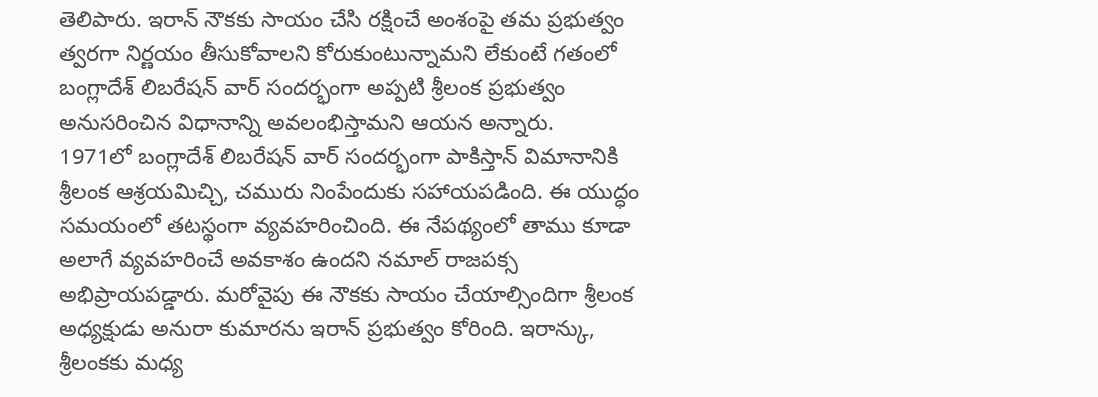తెలిపారు. ఇరాన్ నౌకకు సాయం చేసి రక్షించే అంశంపై తమ ప్రభుత్వం త్వరగా నిర్ణయం తీసుకోవాలని కోరుకుంటున్నామని లేకుంటే గతంలో బంగ్లాదేశ్ లిబరేషన్ వార్ సందర్భంగా అప్పటి శ్రీలంక ప్రభుత్వం అనుసరించిన విధానాన్ని అవలంభిస్తామని ఆయన అన్నారు.
1971లో బంగ్లాదేశ్ లిబరేషన్ వార్ సందర్భంగా పాకిస్తాన్ విమానానికి శ్రీలంక ఆశ్రయమిచ్చి, చమురు నింపేందుకు సహాయపడింది. ఈ యుద్ధం సమయంలో తటస్థంగా వ్యవహరించింది. ఈ నేపథ్యంలో తాము కూడా అలాగే వ్యవహరించే అవకాశం ఉందని నమాల్ రాజపక్స అభిప్రాయపడ్డారు. మరోవైపు ఈ నౌకకు సాయం చేయాల్సిందిగా శ్రీలంక అధ్యక్షుడు అనురా కుమారను ఇరాన్ ప్రభుత్వం కోరింది. ఇరాన్కు, శ్రీలంకకు మధ్య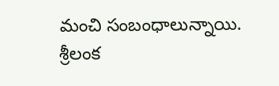మంచి సంబంధాలున్నాయి. శ్రీలంక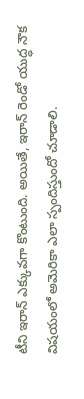టీని ఇరాన్ ఎక్కువగా కొంటుంది. అయితే, ఇరాన్ రెండో యుద్ధ నౌక విషయంలో అమెరికా ఎలా స్పందిస్తుందో చూడాలి.